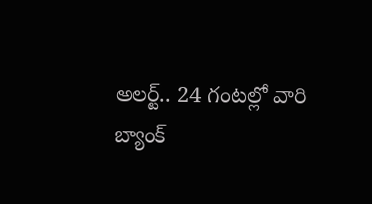అలర్ట్.. 24 గంటల్లో వారి బ్యాంక్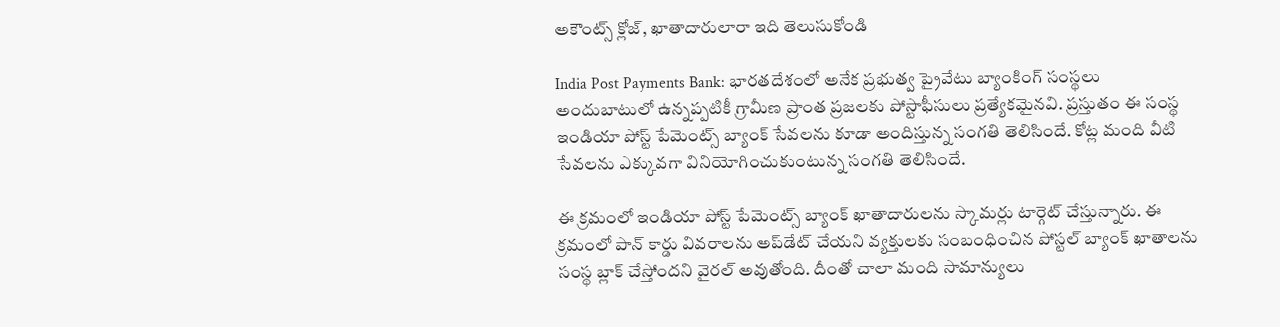అకౌంట్స్ క్లోజ్, ఖాతాదారులారా ఇది తెలుసుకోండి

India Post Payments Bank: భారతదేశంలో అనేక ప్రభుత్వ ప్రైవేటు బ్యాంకింగ్ సంస్థలు అందుబాటులో ఉన్నప్పటికీ గ్రామీణ ప్రాంత ప్రజలకు పోస్టాఫీసులు ప్రత్యేకమైనవి. ప్రస్తుతం ఈ సంస్థ ఇండియా పోస్ట్ పేమెంట్స్ బ్యాంక్ సేవలను కూడా అందిస్తున్న సంగతి తెలిసిందే. కోట్ల మంది వీటి సేవలను ఎక్కువగా వినియోగించుకుంటున్న సంగతి తెలిసిందే.

ఈ క్రమంలో ఇండియా పోస్ట్ పేమెంట్స్ బ్యాంక్ ఖాతాదారులను స్కామర్లు టార్గెట్ చేస్తున్నారు. ఈ క్రమంలో పాన్ కార్డు వివరాలను అప్‌డేట్ చేయని వ్యక్తులకు సంబంధించిన పోస్టల్ బ్యాంక్ ఖాతాలను సంస్థ బ్లాక్ చేస్తోందని వైరల్ అవుతోంది. దీంతో చాలా మంది సామాన్యులు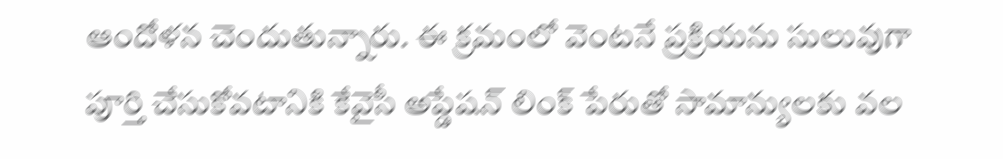ఆందోళన చెందుతున్నారు. ఈ క్రమంలో వెంటనే ప్రక్రియను సులువుగా పూర్తి చేసుకోవటానికి కేవైసీ అప్డేషన్ లింక్ పేరుతో సామాన్యులకు వల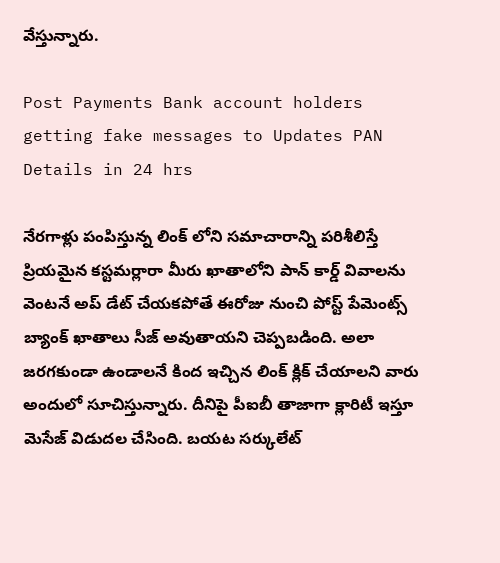వేస్తున్నారు.

Post Payments Bank account holders getting fake messages to Updates PAN Details in 24 hrs

నేరగాళ్లు పంపిస్తున్న లింక్ లోని సమాచారాన్ని పరిశీలిస్తే ప్రియమైన కస్టమర్లారా మీరు ఖాతాలోని పాన్ కార్డ్ వివాలను వెంటనే అప్ డేట్ చేయకపోతే ఈరోజు నుంచి పోస్ట్ పేమెంట్స్ బ్యాంక్ ఖాతాలు సీజ్ అవుతాయని చెప్పబడింది. అలా జరగకుండా ఉండాలనే కింద ఇచ్చిన లింక్ క్లిక్ చేయాలని వారు అందులో సూచిస్తున్నారు. దీనిపై పీఐబీ తాజాగా క్లారిటీ ఇస్తూ మెసేజ్ విడుదల చేసింది. బయట సర్కులేట్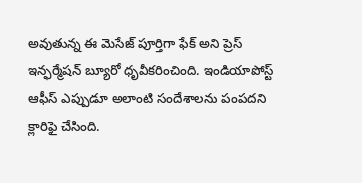అవుతున్న ఈ మెసేజ్ పూర్తిగా ఫేక్ అని ప్రెస్ ఇన్ఫర్మేషన్ బ్యూరో ధృవీకరించింది. ఇండియాపోస్ట్ ఆఫీస్ ఎప్పుడూ అలాంటి సందేశాలను పంపదని క్లారిఫై చేసింది.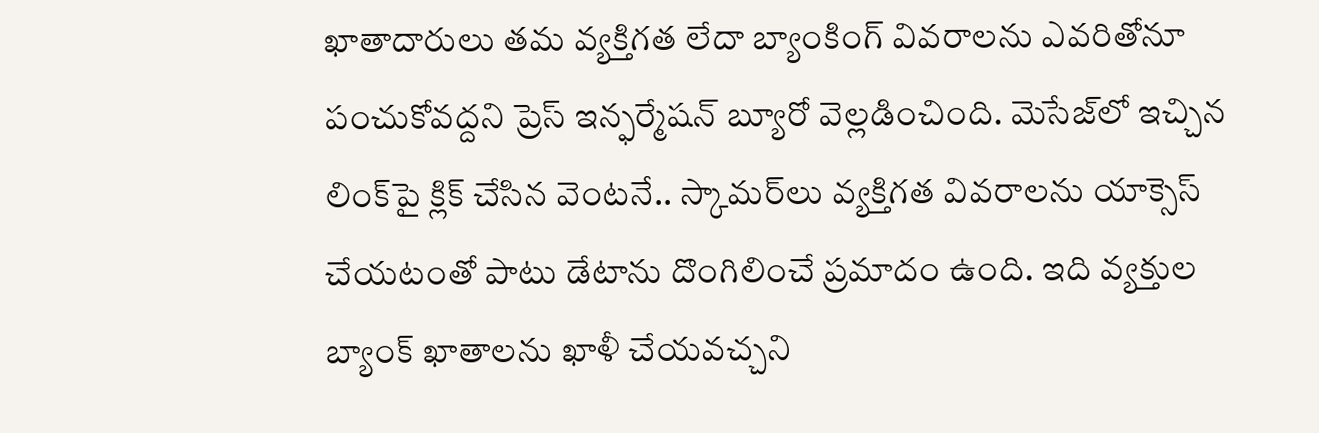ఖాతాదారులు తమ వ్యక్తిగత లేదా బ్యాంకింగ్ వివరాలను ఎవరితోనూ పంచుకోవద్దని ప్రెస్ ఇన్ఫర్మేషన్ బ్యూరో వెల్లడించింది. మెసేజ్‌లో ఇచ్చిన లింక్‌పై క్లిక్ చేసిన వెంటనే.. స్కామర్‌లు వ్యక్తిగత వివరాలను యాక్సెస్ చేయటంతో పాటు డేటాను దొంగిలించే ప్రమాదం ఉంది. ఇది వ్యక్తుల బ్యాంక్ ఖాతాలను ఖాళీ చేయవచ్చని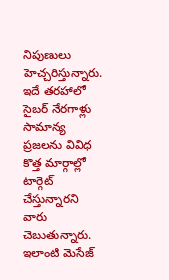నిపుణులు హెచ్చరిస్తున్నారు. ఇదే తరహాలో సైబర్ నేరగాళ్లు సామాన్య ప్రజలను వివిధ కొత్త మార్గాల్లో టార్గెట్ చేస్తున్నారని వారు చెబుతున్నారు. ఇలాంటి మెసేజ్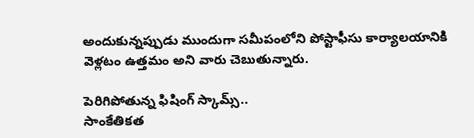అందుకున్నప్పుడు ముందుగా సమీపంలోని పోస్టాఫీసు కార్యాలయానికి వెళ్లటం ఉత్తమం అని వారు చెబుతున్నారు.

పెరిగిపోతున్న ఫిషింగ్ స్కామ్స్..
సాంకేతికత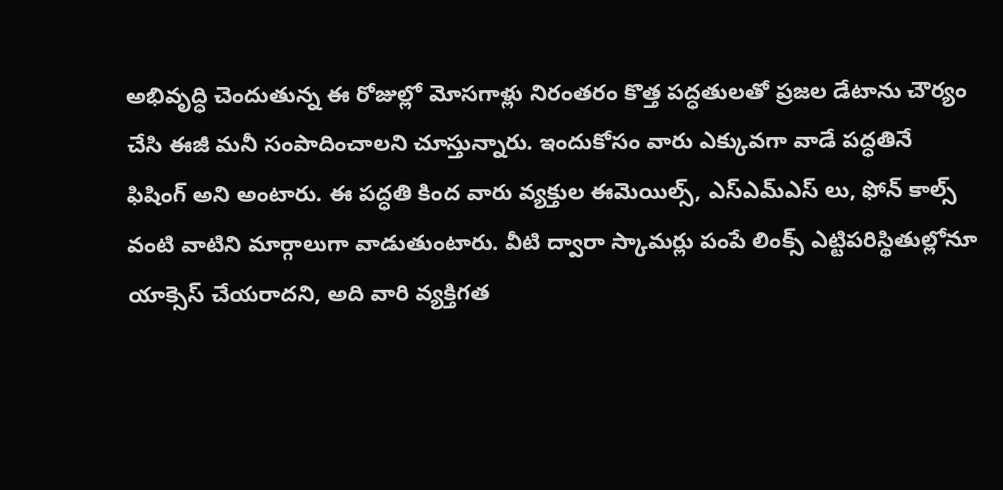అభివృద్ధి చెందుతున్న ఈ రోజుల్లో మోసగాళ్లు నిరంతరం కొత్త పద్ధతులతో ప్రజల డేటాను చౌర్యం చేసి ఈజీ మనీ సంపాదించాలని చూస్తున్నారు. ఇందుకోసం వారు ఎక్కువగా వాడే పద్ధతినే ఫిషింగ్ అని అంటారు. ఈ పద్ధతి కింద వారు వ్యక్తుల ఈమెయిల్స్, ఎస్ఎమ్ఎస్ లు, ఫోన్ కాల్స్ వంటి వాటిని మార్గాలుగా వాడుతుంటారు. వీటి ద్వారా స్కామర్లు పంపే లింక్స్ ఎట్టిపరిస్థితుల్లోనూ యాక్సెస్ చేయరాదని, అది వారి వ్యక్తిగత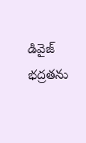డివైజ్ భద్రతను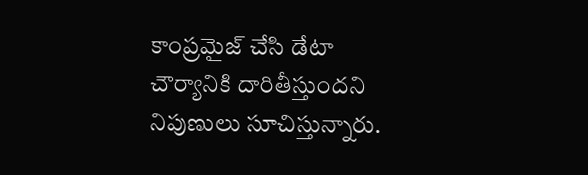కాంప్రమైజ్ చేసి డేటా చౌర్యానికి దారితీస్తుందని నిపుణులు సూచిస్తున్నారు.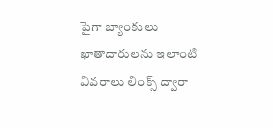పైగా బ్యాంకులు ఖాతాదారులను ఇలాంటి వివరాలు లింక్స్ ద్వారా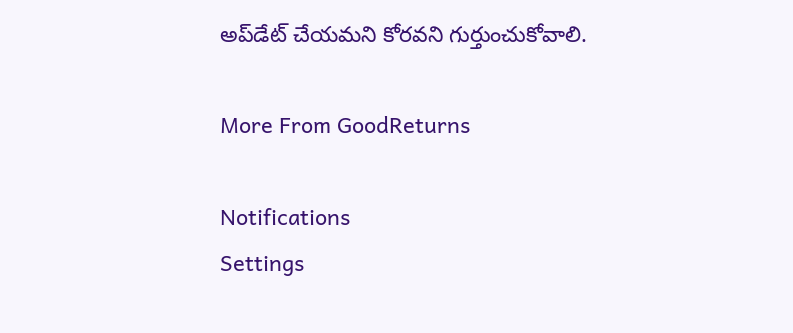అప్‌డేట్ చేయమని కోరవని గుర్తుంచుకోవాలి.

More From GoodReturns

Notifications
Settings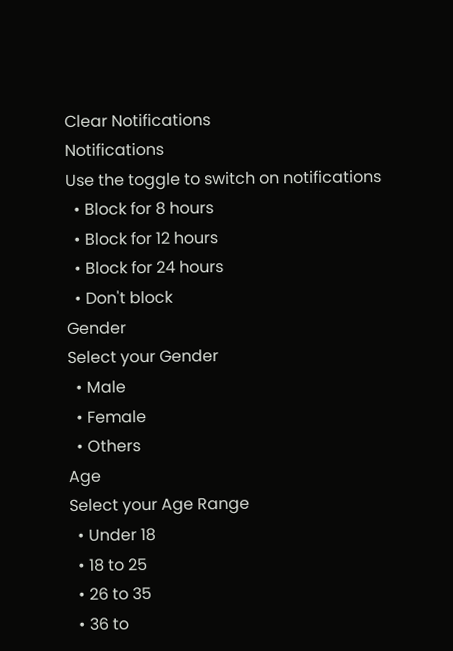Clear Notifications
Notifications
Use the toggle to switch on notifications
  • Block for 8 hours
  • Block for 12 hours
  • Block for 24 hours
  • Don't block
Gender
Select your Gender
  • Male
  • Female
  • Others
Age
Select your Age Range
  • Under 18
  • 18 to 25
  • 26 to 35
  • 36 to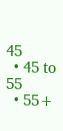45
  • 45 to 55
  • 55+